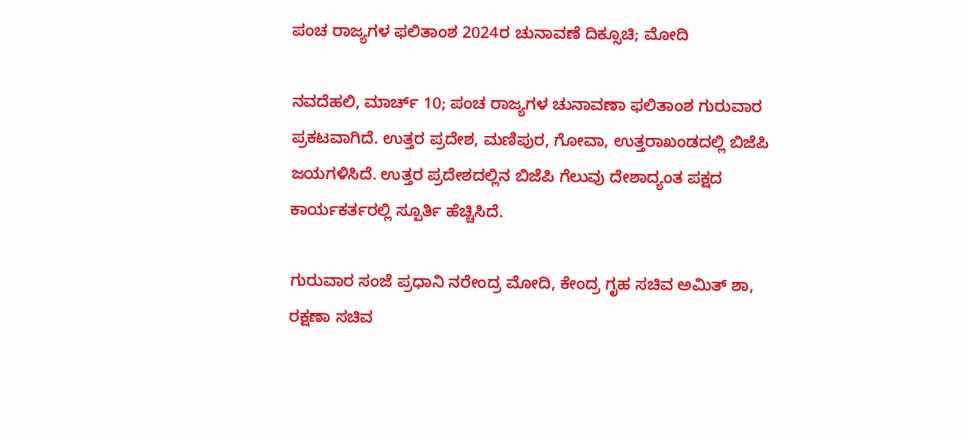ಪಂಚ ರಾಜ್ಯಗಳ ಫಲಿತಾಂಶ 2024ರ ಚುನಾವಣೆ ದಿಕ್ಸೂಚಿ; ಮೋದಿ

ನವದೆಹಲಿ, ಮಾರ್ಚ್ 10; ಪಂಚ ರಾಜ್ಯಗಳ ಚುನಾವಣಾ ಫಲಿತಾಂಶ ಗುರುವಾರ ಪ್ರಕಟವಾಗಿದೆ. ಉತ್ತರ ಪ್ರದೇಶ, ಮಣಿಪುರ, ಗೋವಾ, ಉತ್ತರಾಖಂಡದಲ್ಲಿ ಬಿಜೆಪಿ ಜಯಗಳಿಸಿದೆ. ಉತ್ತರ ಪ್ರದೇಶದಲ್ಲಿನ ಬಿಜೆಪಿ ಗೆಲುವು ದೇಶಾದ್ಯಂತ ಪಕ್ಷದ ಕಾರ್ಯಕರ್ತರಲ್ಲಿ ಸ್ಪೂರ್ತಿ ಹೆಚ್ಚಿಸಿದೆ.

ಗುರುವಾರ ಸಂಜೆ ಪ್ರಧಾನಿ ನರೇಂದ್ರ ಮೋದಿ, ಕೇಂದ್ರ ಗೃಹ ಸಚಿವ ಅಮಿತ್ ಶಾ, ರಕ್ಷಣಾ ಸಚಿವ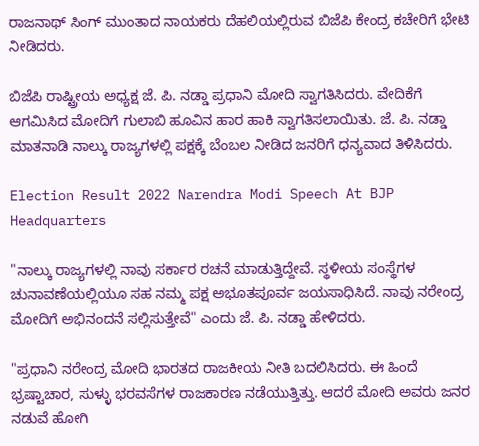ರಾಜನಾಥ್ ಸಿಂಗ್ ಮುಂತಾದ ನಾಯಕರು ದೆಹಲಿಯಲ್ಲಿರುವ ಬಿಜೆಪಿ ಕೇಂದ್ರ ಕಚೇರಿಗೆ ಭೇಟಿ ನೀಡಿದರು.

ಬಿಜೆಪಿ ರಾಷ್ಟ್ರೀಯ ಅಧ್ಯಕ್ಷ ಜೆ. ಪಿ. ನಡ್ಡಾ ಪ್ರಧಾನಿ ಮೋದಿ ಸ್ವಾಗತಿಸಿದರು. ವೇದಿಕೆಗೆ ಆಗಮಿಸಿದ ಮೋದಿಗೆ ಗುಲಾಬಿ ಹೂವಿನ ಹಾರ ಹಾಕಿ ಸ್ವಾಗತಿಸಲಾಯಿತು. ಜೆ. ಪಿ. ನಡ್ಡಾ ಮಾತನಾಡಿ ನಾಲ್ಕು ರಾಜ್ಯಗಳಲ್ಲಿ ಪಕ್ಷಕ್ಕೆ ಬೆಂಬಲ ನೀಡಿದ ಜನರಿಗೆ ಧನ್ಯವಾದ ತಿಳಿಸಿದರು.

Election Result 2022 Narendra Modi Speech At BJP Headquarters

"ನಾಲ್ಕು ರಾಜ್ಯಗಳಲ್ಲಿ ನಾವು ಸರ್ಕಾರ ರಚನೆ ಮಾಡುತ್ತಿದ್ದೇವೆ. ಸ್ಥಳೀಯ ಸಂಸ್ಥೆಗಳ ಚುನಾವಣೆಯಲ್ಲಿಯೂ ಸಹ ನಮ್ಮ ಪಕ್ಷ ಅಭೂತಪೂರ್ವ ಜಯಸಾಧಿಸಿದೆ. ನಾವು ನರೇಂದ್ರ ಮೋದಿಗೆ ಅಭಿನಂದನೆ ಸಲ್ಲಿಸುತ್ತೇವೆ" ಎಂದು ಜೆ. ಪಿ. ನಡ್ಡಾ ಹೇಳಿದರು.

"ಪ್ರಧಾನಿ ನರೇಂದ್ರ ಮೋದಿ ಭಾರತದ ರಾಜಕೀಯ ನೀತಿ ಬದಲಿಸಿದರು. ಈ ಹಿಂದೆ ಭ್ರಷ್ಟಾಚಾರ, ಸುಳ್ಳು ಭರವಸೆಗಳ ರಾಜಕಾರಣ ನಡೆಯುತ್ತಿತ್ತು. ಆದರೆ ಮೋದಿ ಅವರು ಜನರ ನಡುವೆ ಹೋಗಿ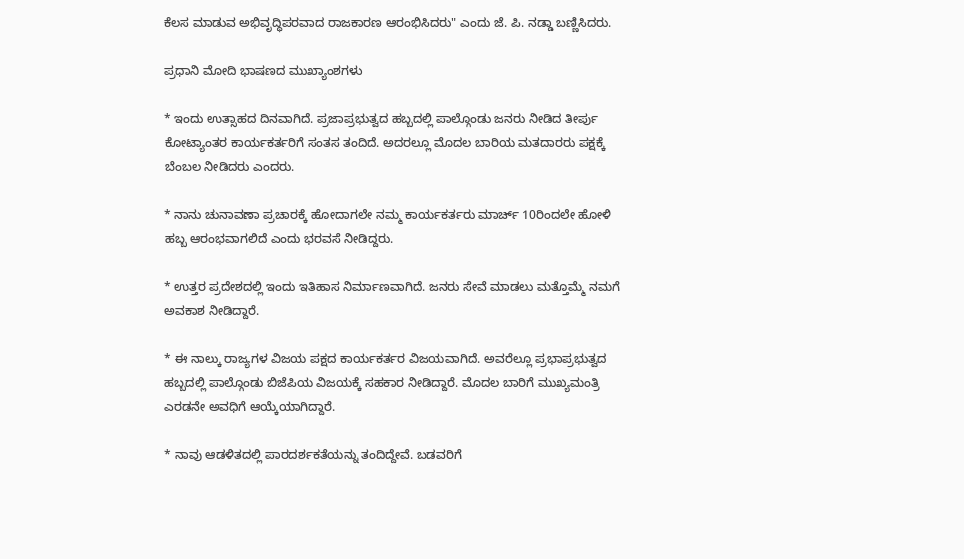ಕೆಲಸ ಮಾಡುವ ಅಭಿವೃದ್ಧಿಪರವಾದ ರಾಜಕಾರಣ ಆರಂಭಿಸಿದರು" ಎಂದು ಜೆ. ಪಿ. ನಡ್ಡಾ ಬಣ್ಣಿಸಿದರು.

ಪ್ರಧಾನಿ ಮೋದಿ ಭಾಷಣದ ಮುಖ್ಯಾಂಶಗಳು

* ಇಂದು ಉತ್ಸಾಹದ ದಿನವಾಗಿದೆ. ಪ್ರಜಾಪ್ರಭುತ್ವದ ಹಬ್ಬದಲ್ಲಿ ಪಾಲ್ಗೊಂಡು ಜನರು ನೀಡಿದ ತೀರ್ಪು ಕೋಟ್ಯಾಂತರ ಕಾರ್ಯಕರ್ತರಿಗೆ ಸಂತಸ ತಂದಿದೆ. ಅದರಲ್ಲೂ ಮೊದಲ ಬಾರಿಯ ಮತದಾರರು ಪಕ್ಷಕ್ಕೆ ಬೆಂಬಲ ನೀಡಿದರು ಎಂದರು.

* ನಾನು ಚುನಾವಣಾ ಪ್ರಚಾರಕ್ಕೆ ಹೋದಾಗಲೇ ನಮ್ಮ ಕಾರ್ಯಕರ್ತರು ಮಾರ್ಚ್ 10ರಿಂದಲೇ ಹೋಳಿ ಹಬ್ಬ ಆರಂಭವಾಗಲಿದೆ ಎಂದು ಭರವಸೆ ನೀಡಿದ್ದರು.

* ಉತ್ತರ ಪ್ರದೇಶದಲ್ಲಿ ಇಂದು ಇತಿಹಾಸ ನಿರ್ಮಾಣವಾಗಿದೆ. ಜನರು ಸೇವೆ ಮಾಡಲು ಮತ್ತೊಮ್ಮೆ ನಮಗೆ ಅವಕಾಶ ನೀಡಿದ್ದಾರೆ.

* ಈ ನಾಲ್ಕು ರಾಜ್ಯಗಳ ವಿಜಯ ಪಕ್ಷದ ಕಾರ್ಯಕರ್ತರ ವಿಜಯವಾಗಿದೆ. ಅವರೆಲ್ಲೂ ಪ್ರಭಾಪ್ರಭುತ್ವದ ಹಬ್ಬದಲ್ಲಿ ಪಾಲ್ಗೊಂಡು ಬಿಜೆಪಿಯ ವಿಜಯಕ್ಕೆ ಸಹಕಾರ ನೀಡಿದ್ದಾರೆ. ಮೊದಲ ಬಾರಿಗೆ ಮುಖ್ಯಮಂತ್ರಿ ಎರಡನೇ ಅವಧಿಗೆ ಆಯ್ಕೆಯಾಗಿದ್ದಾರೆ.

* ನಾವು ಆಡಳಿತದಲ್ಲಿ ಪಾರದರ್ಶಕತೆಯನ್ನು ತಂದಿದ್ದೇವೆ. ಬಡವರಿಗೆ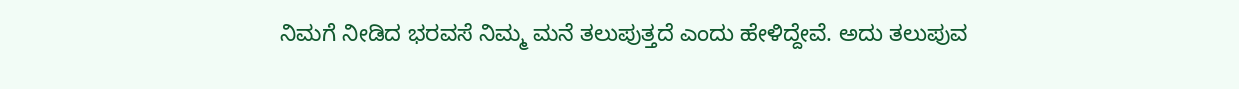ನಿಮಗೆ ನೀಡಿದ ಭರವಸೆ ನಿಮ್ಮ ಮನೆ ತಲುಪುತ್ತದೆ ಎಂದು ಹೇಳಿದ್ದೇವೆ. ಅದು ತಲುಪುವ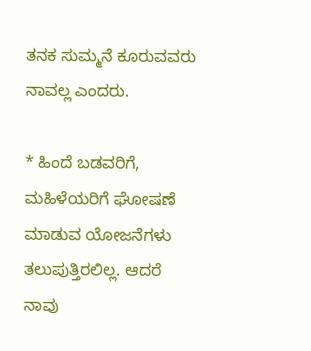ತನಕ ಸುಮ್ಮನೆ ಕೂರುವವರು ನಾವಲ್ಲ ಎಂದರು.

* ಹಿಂದೆ ಬಡವರಿಗೆ, ಮಹಿಳೆಯರಿಗೆ ಘೋಷಣೆ ಮಾಡುವ ಯೋಜನೆಗಳು ತಲುಪುತ್ತಿರಲಿಲ್ಲ. ಆದರೆ ನಾವು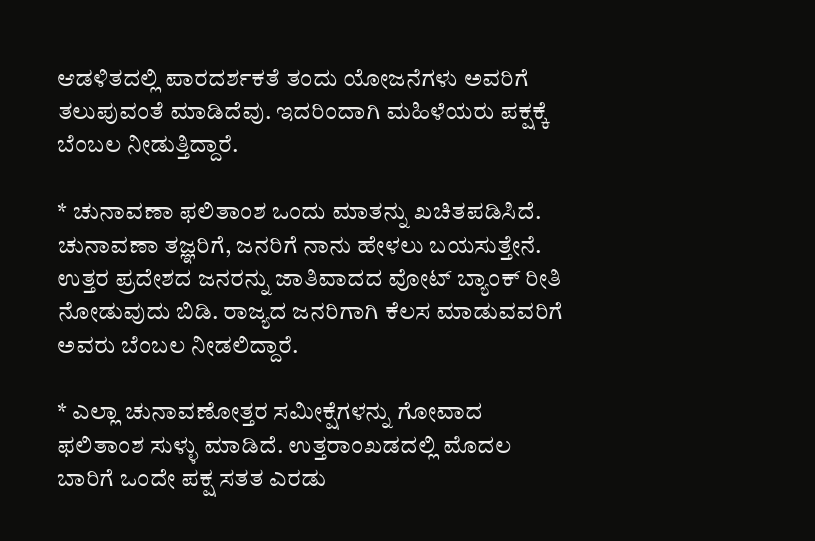ಆಡಳಿತದಲ್ಲಿ ಪಾರದರ್ಶಕತೆ ತಂದು ಯೋಜನೆಗಳು ಅವರಿಗೆ ತಲುಪುವಂತೆ ಮಾಡಿದೆವು. ಇದರಿಂದಾಗಿ ಮಹಿಳೆಯರು ಪಕ್ಷಕ್ಕೆ ಬೆಂಬಲ ನೀಡುತ್ತಿದ್ದಾರೆ.

* ಚುನಾವಣಾ ಫಲಿತಾಂಶ ಒಂದು ಮಾತನ್ನು ಖಚಿತಪಡಿಸಿದೆ. ಚುನಾವಣಾ ತಜ್ಞರಿಗೆ, ಜನರಿಗೆ ನಾನು ಹೇಳಲು ಬಯಸುತ್ತೇನೆ. ಉತ್ತರ ಪ್ರದೇಶದ ಜನರನ್ನು ಜಾತಿವಾದದ ವೋಟ್‌ ಬ್ಯಾಂಕ್‌ ರೀತಿ ನೋಡುವುದು ಬಿಡಿ. ರಾಜ್ಯದ ಜನರಿಗಾಗಿ ಕೆಲಸ ಮಾಡುವವರಿಗೆ ಅವರು ಬೆಂಬಲ ನೀಡಲಿದ್ದಾರೆ.

* ಎಲ್ಲಾ ಚುನಾವಣೋತ್ತರ ಸಮೀಕ್ಷೆಗಳನ್ನು ಗೋವಾದ ಫಲಿತಾಂಶ ಸುಳ್ಳು ಮಾಡಿದೆ. ಉತ್ತರಾಂಖಡದಲ್ಲಿ ಮೊದಲ ಬಾರಿಗೆ ಒಂದೇ ಪಕ್ಷ ಸತತ ಎರಡು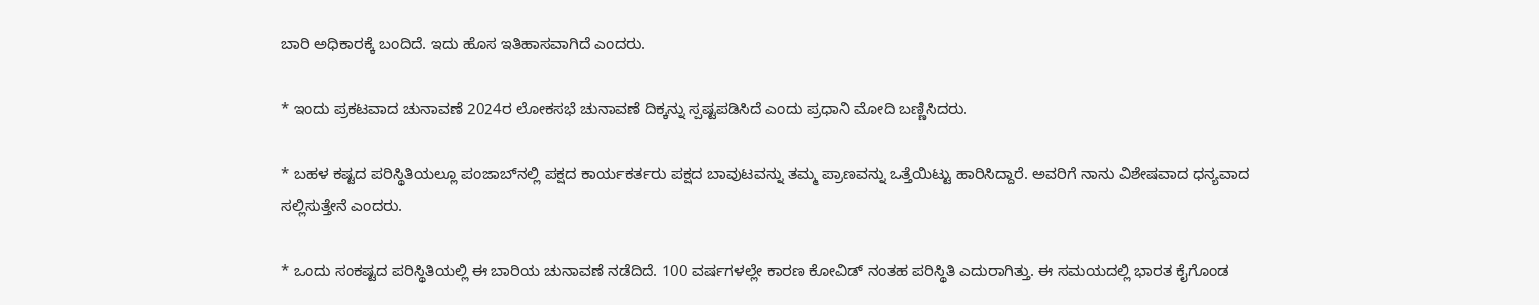ಬಾರಿ ಅಧಿಕಾರಕ್ಕೆ ಬಂದಿದೆ. ಇದು ಹೊಸ ಇತಿಹಾಸವಾಗಿದೆ ಎಂದರು.

* ಇಂದು ಪ್ರಕಟವಾದ ಚುನಾವಣೆ 2024ರ ಲೋಕಸಭೆ ಚುನಾವಣೆ ದಿಕ್ಕನ್ನು ಸ್ಪಷ್ಟಪಡಿಸಿದೆ ಎಂದು ಪ್ರಧಾನಿ ಮೋದಿ ಬಣ್ಣಿಸಿದರು.

* ಬಹಳ ಕಷ್ಟದ ಪರಿಸ್ಥಿತಿಯಲ್ಲೂ ಪಂಜಾಬ್‌ನಲ್ಲಿ ಪಕ್ಷದ ಕಾರ್ಯಕರ್ತರು ಪಕ್ಷದ ಬಾವುಟವನ್ನು ತಮ್ಮ ಪ್ರಾಣವನ್ನು ಒತ್ತೆಯಿಟ್ಟು ಹಾರಿಸಿದ್ದಾರೆ. ಅವರಿಗೆ ನಾನು ವಿಶೇಷವಾದ ಧನ್ಯವಾದ ಸಲ್ಲಿಸುತ್ತೇನೆ ಎಂದರು.

* ಒಂದು ಸಂಕಷ್ಟದ ಪರಿಸ್ಥಿತಿಯಲ್ಲಿ ಈ ಬಾರಿಯ ಚುನಾವಣೆ ನಡೆದಿದೆ. 100 ವರ್ಷಗಳಲ್ಲೇ ಕಾರಣ ಕೋವಿಡ್‌ ನಂತಹ ಪರಿಸ್ಥಿತಿ ಎದುರಾಗಿತ್ತು. ಈ ಸಮಯದಲ್ಲಿ ಭಾರತ ಕೈಗೊಂಡ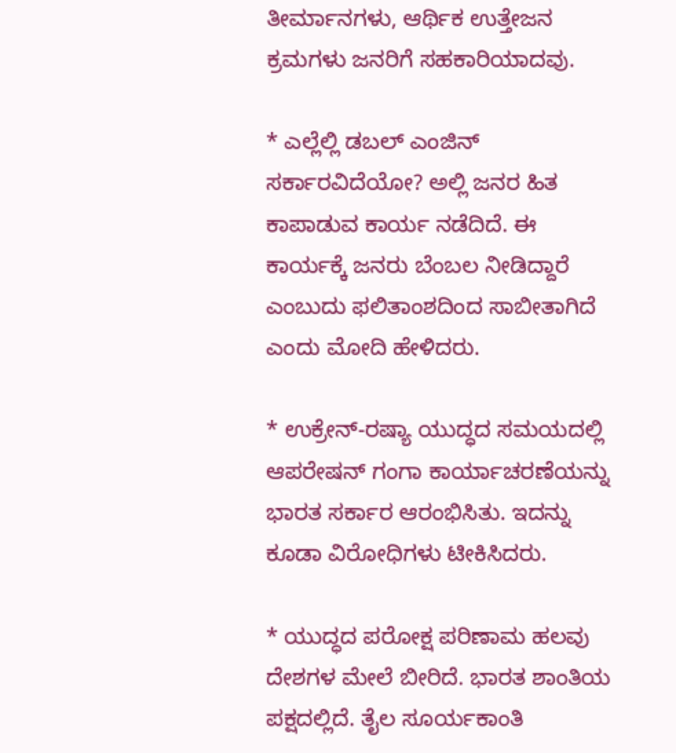ತೀರ್ಮಾನಗಳು, ಆರ್ಥಿಕ ಉತ್ತೇಜನ ಕ್ರಮಗಳು ಜನರಿಗೆ ಸಹಕಾರಿಯಾದವು.

* ಎಲ್ಲೆಲ್ಲಿ ಡಬಲ್ ಎಂಜಿನ್ ಸರ್ಕಾರವಿದೆಯೋ? ಅಲ್ಲಿ ಜನರ ಹಿತ ಕಾಪಾಡುವ ಕಾರ್ಯ ನಡೆದಿದೆ. ಈ ಕಾರ್ಯಕ್ಕೆ ಜನರು ಬೆಂಬಲ ನೀಡಿದ್ದಾರೆ ಎಂಬುದು ಫಲಿತಾಂಶದಿಂದ ಸಾಬೀತಾಗಿದೆ ಎಂದು ಮೋದಿ ಹೇಳಿದರು.

* ಉಕ್ರೇನ್-ರಷ್ಯಾ ಯುದ್ಧದ ಸಮಯದಲ್ಲಿ ಆಪರೇಷನ್ ಗಂಗಾ ಕಾರ್ಯಾಚರಣೆಯನ್ನು ಭಾರತ ಸರ್ಕಾರ ಆರಂಭಿಸಿತು. ಇದನ್ನು ಕೂಡಾ ವಿರೋಧಿಗಳು ಟೀಕಿಸಿದರು.

* ಯುದ್ಧದ ಪರೋಕ್ಷ ಪರಿಣಾಮ ಹಲವು ದೇಶಗಳ ಮೇಲೆ ಬೀರಿದೆ. ಭಾರತ ಶಾಂತಿಯ ಪಕ್ಷದಲ್ಲಿದೆ. ತೈಲ ಸೂರ್ಯಕಾಂತಿ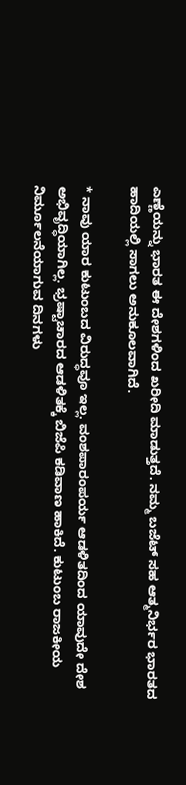ಎಣ್ಣೆಯನ್ನು ಭಾರತ ಈ ದೇಶಗಳಿಂದ ಖರೀದಿ ಮಾಡುತ್ತದೆ. ನಮ್ಮ ಬಜೆಟ್ ಸಹ ಆತ್ಮನಿರ್ಭರ ಭಾರತದ ಹಾದಿಯಲ್ಲಿ ಸಾಗಲು ಅನುಕೂಲವಾಗಿದೆ.

* ನಾವು ಯಾರ ಕುಟುಂಬದ ವಿರುದ್ಧವೂ ಇಲ್ಲ. ವಂಶಪಾರಂಪರ್ಯ ಆಡಳಿತದಿಂದ ಯಾವುದೇ ದೇಶ ಅಭಿವೃದ್ಧಿಯಾಗಿಲ್ಲ. ಭ್ರಷ್ಟಾಚಾರದ ಆಡಳಿತಕ್ಕೆ ಬಿಜೆಪಿ ಕಡಿವಾಣ ಹಾಕಿದೆ. ಕುಟುಂಬ ರಾಜಕೀಯ ನಿರ್ಮೂಲನೆಯಾಗುವ ದಿನಗಳು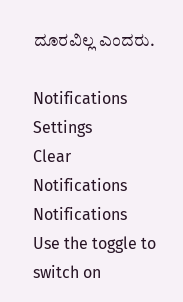ದೂರವಿಲ್ಲ ಎಂದರು.

Notifications
Settings
Clear Notifications
Notifications
Use the toggle to switch on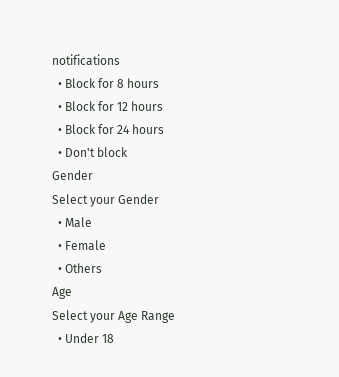notifications
  • Block for 8 hours
  • Block for 12 hours
  • Block for 24 hours
  • Don't block
Gender
Select your Gender
  • Male
  • Female
  • Others
Age
Select your Age Range
  • Under 18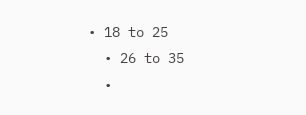• 18 to 25
  • 26 to 35
  •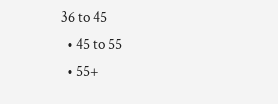36 to 45
  • 45 to 55
  • 55+